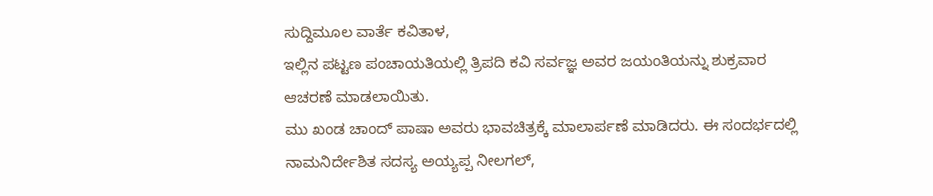ಸುದ್ದಿಮೂಲ ವಾರ್ತೆ ಕವಿತಾಳ,
ಇಲ್ಲಿನ ಪಟ್ಟಣ ಪಂಚಾಯತಿಯಲ್ಲಿ ತ್ರಿಪದಿ ಕವಿ ಸರ್ವಜ್ಞ ಅವರ ಜಯಂತಿಯನ್ನು ಶುಕ್ರವಾರ ಆಚರಣೆ ಮಾಡಲಾಯಿತು.
ಮು ಖಂಡ ಚಾಂದ್ ಪಾಷಾ ಅವರು ಭಾವಚಿತ್ರಕ್ಕೆ ಮಾಲಾರ್ಪಣೆ ಮಾಡಿದರು. ಈ ಸಂದರ್ಭದಲ್ಲಿ ನಾಮನಿರ್ದೇಶಿತ ಸದಸ್ಯ ಅಯ್ಯಪ್ಪ ನೀಲಗಲ್,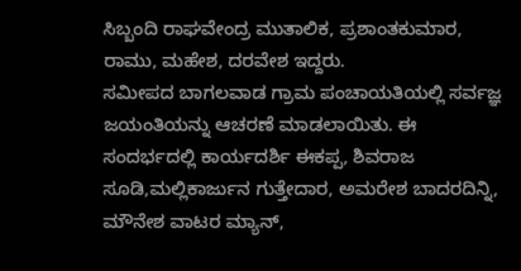ಸಿಬ್ಬಂದಿ ರಾಘವೇಂದ್ರ ಮುತಾಲಿಕ, ಪ್ರಶಾಂತಕುಮಾರ, ರಾಮು, ಮಹೇಶ, ದರವೇಶ ಇದ್ದರು.
ಸಮೀಪದ ಬಾಗಲವಾಡ ಗ್ರಾಮ ಪಂಚಾಯತಿಯಲ್ಲಿ ಸರ್ವಜ್ಞ ಜಯಂತಿಯನ್ನು ಆಚರಣೆ ಮಾಡಲಾಯಿತು. ಈ ಸಂದರ್ಭದಲ್ಲಿ ಕಾರ್ಯದರ್ಶಿ ಈಕಪ್ಪ, ಶಿವರಾಜ ಸೂಡಿ,ಮಲ್ಲಿಕಾರ್ಜುನ ಗುತ್ತೇದಾರ, ಅಮರೇಶ ಬಾದರದಿನ್ನಿ, ಮೌನೇಶ ವಾಟರ ಮ್ಯಾನ್,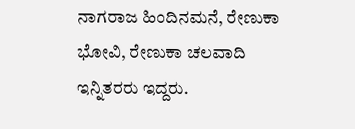ನಾಗರಾಜ ಹಿಂದಿನಮನೆ, ರೇಣುಕಾ ಭೋವಿ, ರೇಣುಕಾ ಚಲವಾದಿ ಇನ್ನಿತರರು ಇದ್ದರು.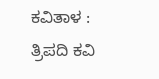ಕವಿತಾಳ : ತ್ರಿಪದಿ ಕವಿ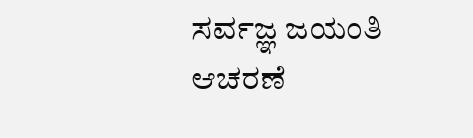ಸರ್ವಜ್ಞ ಜಯಂತಿ ಆಚರಣೆ